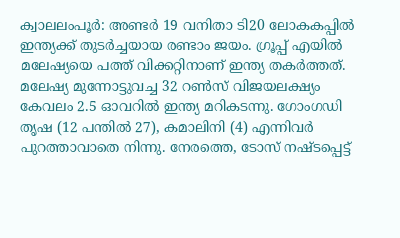ക്വാലലംപൂര്‍: അണ്ടര്‍ 19 വനിതാ ടി20 ലോകകപ്പില്‍ ഇന്ത്യക്ക് തുടര്‍ച്ചയായ രണ്ടാം ജയം. ഗ്രൂപ്പ് എയില്‍ മലേഷ്യയെ പത്ത് വിക്കറ്റിനാണ് ഇന്ത്യ തകര്‍ത്തത്. മലേഷ്യ മുന്നോട്ടുവച്ച 32 റണ്‍സ് വിജയലക്ഷ്യം കേവലം 2.5 ഓവറില്‍ ഇന്ത്യ മറികടന്നു. ഗോംഗഡി തൃഷ (12 പന്തില്‍ 27), കമാലിനി (4) എന്നിവര്‍ പുറത്താവാതെ നിന്നു. നേരത്തെ, ടോസ് നഷ്ടപ്പെട്ട്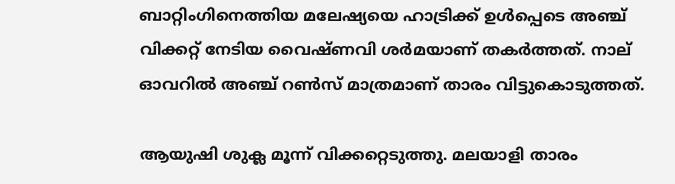ബാറ്റിംഗിനെത്തിയ മലേഷ്യയെ ഹാട്രിക്ക് ഉള്‍പ്പെടെ അഞ്ച് വിക്കറ്റ് നേടിയ വൈഷ്ണവി ശര്‍മയാണ് തകര്‍ത്തത്. നാല് ഓവറില്‍ അഞ്ച് റണ്‍സ് മാത്രമാണ് താരം വിട്ടുകൊടുത്തത്.

ആയുഷി ശുക്ല മൂന്ന് വിക്കറ്റെടുത്തു. മലയാളി താരം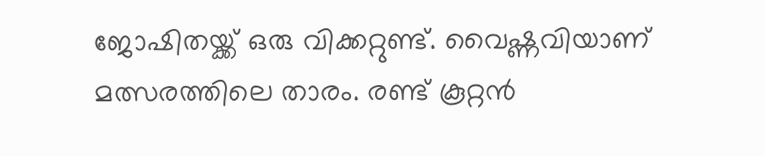ജോഷിതയ്ക്ക് ഒരു വിക്കറ്റുണ്ട്. വൈഷ്ണവിയാണ് മത്സരത്തിലെ താരം. രണ്ട് കൂറ്റന്‍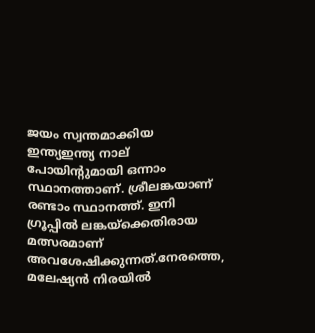ജയം സ്വന്തമാക്കിയ ഇന്ത്യഇന്ത്യ നാല് പോയിന്റുമായി ഒന്നാം സ്ഥാനത്താണ്. ശ്രീലങ്കയാണ് രണ്ടാം സ്ഥാനത്ത്. ഇനി ഗ്രൂപ്പില്‍ ലങ്കയ്‌ക്കെതിരായ മത്സരമാണ് അവശേഷിക്കുന്നത്.നേരത്തെ, മലേഷ്യന്‍ നിരയില്‍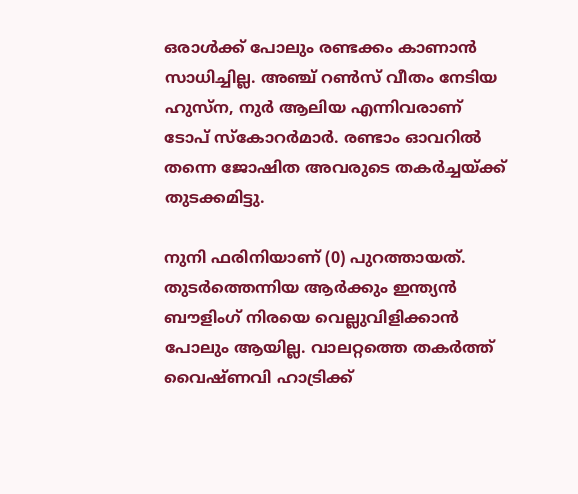ഒരാള്‍ക്ക് പോലും രണ്ടക്കം കാണാന്‍ സാധിച്ചില്ല. അഞ്ച് റണ്‍സ് വീതം നേടിയ ഹുസ്‌ന, നുര്‍ ആലിയ എന്നിവരാണ് ടോപ് സ്‌കോറര്‍മാര്‍. രണ്ടാം ഓവറില്‍ തന്നെ ജോഷിത അവരുടെ തകര്‍ച്ചയ്ക്ക് തുടക്കമിട്ടു.

നുനി ഫരിനിയാണ് (0) പുറത്തായത്. തുടര്‍ത്തെന്നിയ ആര്‍ക്കും ഇന്ത്യന്‍ ബൗളിംഗ് നിരയെ വെല്ലുവിളിക്കാന്‍ പോലും ആയില്ല. വാലറ്റത്തെ തകര്‍ത്ത് വൈഷ്ണവി ഹാട്രിക്ക്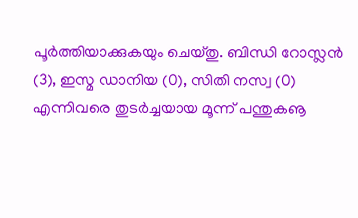പൂര്‍ത്തിയാക്കുകയും ചെയ്തു. ബിന്ധി റോസ്ലന്‍ (3), ഇസ്മ ഡാനിയ (0), സിതി നസ്വ (0) എന്നിവരെ തുടര്‍ച്ചയായ മൂന്ന് പന്തുകൡ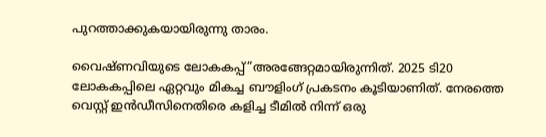പുറത്താക്കുകയായിരുന്നു താരം.

വൈഷ്ണവിയുടെ ലോകകപ്പ്”അരങ്ങേറ്റമായിരുന്നിത്. 2025 ടി20 ലോകകപ്പിലെ ഏറ്റവും മികച്ച ബൗളിംഗ് പ്രകടനം കൂടിയാണിത്. നേരത്തെ വെസ്റ്റ് ഇന്‍ഡീസിനെതിരെ കളിച്ച ടീമില്‍ നിന്ന് ഒരു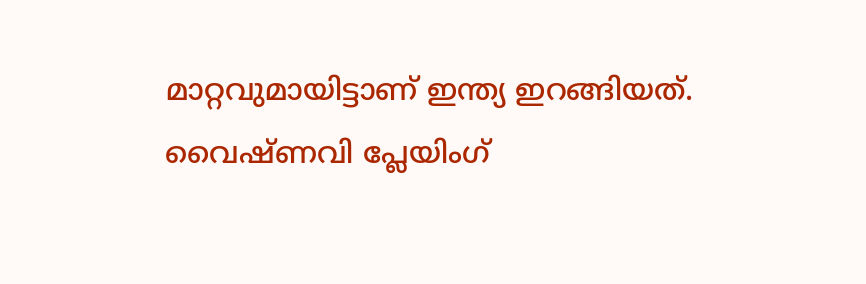മാറ്റവുമായിട്ടാണ് ഇന്ത്യ ഇറങ്ങിയത്. വൈഷ്ണവി പ്ലേയിംഗ്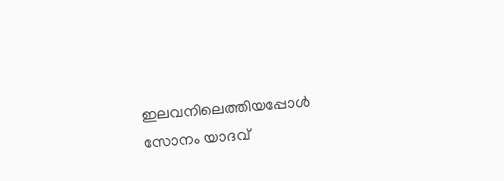ഇലവനിലെത്തിയപ്പോള്‍ സോനം യാദവ്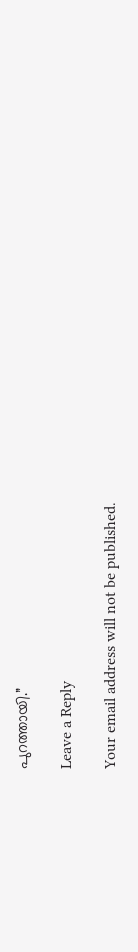പുറത്തായി.”

Leave a Reply

Your email address will not be published.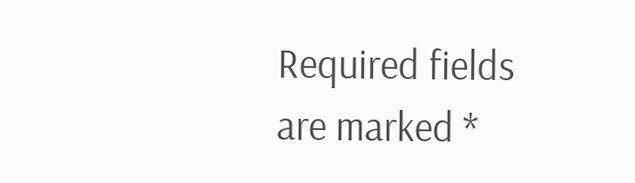Required fields are marked *